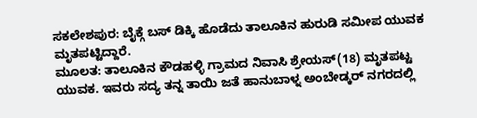ಸಕಲೇಶಪುರ: ಬೈಕ್ಗೆ ಬಸ್ ಡಿಕ್ಕಿ ಹೊಡೆದು ತಾಲೂಕಿನ ಹುರುಡಿ ಸಮೀಪ ಯುವಕ ಮೃತಪಟ್ಟಿದ್ದಾರೆ.
ಮೂಲತ: ತಾಲೂಕಿನ ಕೌಡಹಳ್ಳಿ ಗ್ರಾಮದ ನಿವಾಸಿ ಶ್ರೇಯಸ್(18) ಮೃತಪಟ್ಟ ಯುವಕ. ಇವರು ಸದ್ಯ ತನ್ನ ತಾಯಿ ಜತೆ ಹಾನುಬಾಳ್ನ ಅಂಬೇಡ್ಕರ್ ನಗರದಲ್ಲಿ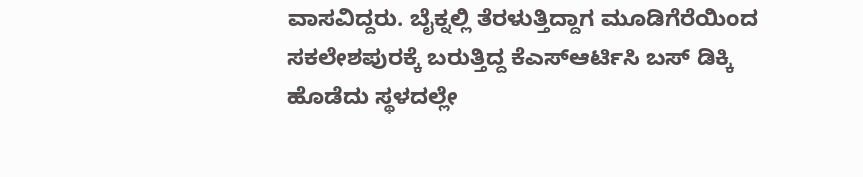ವಾಸವಿದ್ದರು. ಬೈಕ್ನಲ್ಲಿ ತೆರಳುತ್ತಿದ್ದಾಗ ಮೂಡಿಗೆರೆಯಿಂದ ಸಕಲೇಶಪುರಕ್ಕೆ ಬರುತ್ತಿದ್ದ ಕೆಎಸ್ಆರ್ಟಿಸಿ ಬಸ್ ಡಿಕ್ಕಿ ಹೊಡೆದು ಸ್ಥಳದಲ್ಲೇ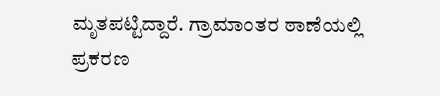ಮೃತಪಟ್ಟಿದ್ದಾರೆ. ಗ್ರಾಮಾಂತರ ಠಾಣೆಯಲ್ಲಿ ಪ್ರಕರಣ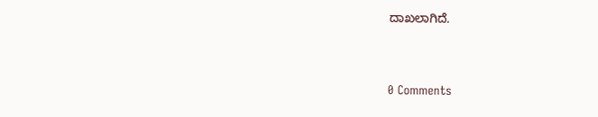ದಾಖಲಾಗಿದೆ.



0 Comments